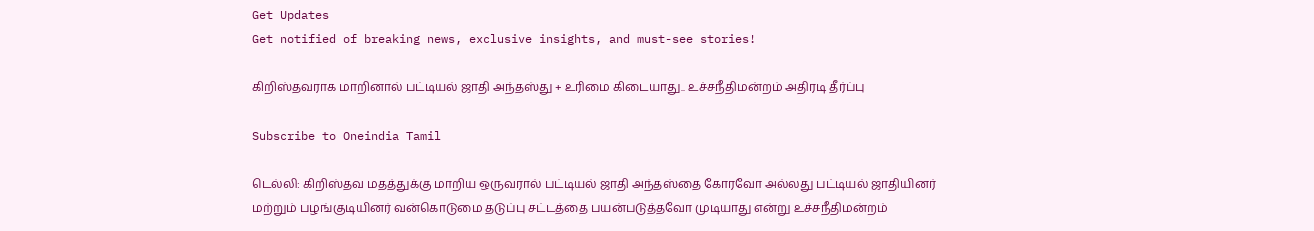Get Updates
Get notified of breaking news, exclusive insights, and must-see stories!

கிறிஸ்தவராக மாறினால் பட்டியல் ஜாதி அந்தஸ்து + உரிமை கிடையாது.. உச்சநீதிமன்றம் அதிரடி தீர்ப்பு

Subscribe to Oneindia Tamil

டெல்லி: கிறிஸ்தவ மதத்துக்கு மாறிய ஒருவரால் பட்டியல் ஜாதி அந்தஸ்தை கோரவோ அல்லது பட்டியல் ஜாதியினர் மற்றும் பழங்குடியினர் வன்கொடுமை தடுப்பு சட்டத்தை பயன்படுத்தவோ முடியாது என்று உச்சநீதிமன்றம்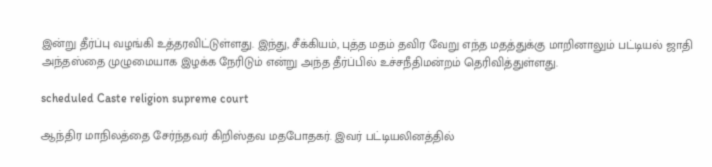இன்று தீர்ப்பு வழங்கி உத்தரவிட்டுள்ளது. இந்து, சீக்கியம், புத்த மதம் தவிர வேறு எந்த மதத்துக்கு மாறினாலும் பட்டியல் ஜாதி அந்தஸ்தை முழுமையாக இழக்க நேரிடும் என்று அந்த தீர்ப்பில் உச்சநீதிமன்றம் தெரிவித்துள்ளது.

scheduled Caste religion supreme court

ஆந்திர மாநிலத்தை சேர்ந்தவர் கிறிஸ்தவ மதபோதகர். இவர் பட்டியலினத்தில்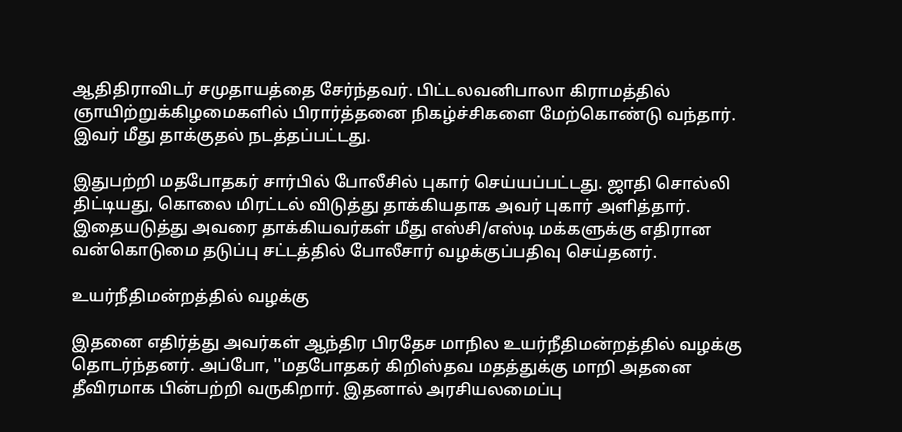ஆதிதிராவிடர் சமுதாயத்தை சேர்ந்தவர். பிட்டலவனிபாலா கிராமத்தில் ஞாயிற்றுக்கிழமைகளில் பிரார்த்தனை நிகழ்ச்சிகளை மேற்கொண்டு வந்தார். இவர் மீது தாக்குதல் நடத்தப்பட்டது.

இதுபற்றி மதபோதகர் சார்பில் போலீசில் புகார் செய்யப்பட்டது. ஜாதி சொல்லி திட்டியது, கொலை மிரட்டல் விடுத்து தாக்கியதாக அவர் புகார் அளித்தார். இதையடுத்து அவரை தாக்கியவர்கள் மீது எஸ்சி/எஸ்டி மக்களுக்கு எதிரான வன்கொடுமை தடுப்பு சட்டத்தில் போலீசார் வழக்குப்பதிவு செய்தனர்.

உயர்நீதிமன்றத்தில் வழக்கு

இதனை எதிர்த்து அவர்கள் ஆந்திர பிரதேச மாநில உயர்நீதிமன்றத்தில் வழக்கு தொடர்ந்தனர். அப்போ, ''மதபோதகர் கிறிஸ்தவ மதத்துக்கு மாறி அதனை தீவிரமாக பின்பற்றி வருகிறார். இதனால் அரசியலமைப்பு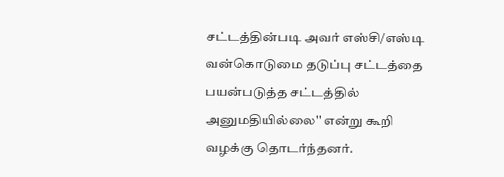சட்டத்தின்படி அவர் எஸ்சி/எஸ்டி வன்கொடுமை தடுப்பு சட்டத்தை பயன்படுத்த சட்டத்தில் அனுமதியில்லை'' என்று கூறி வழக்கு தொடர்ந்தனர்.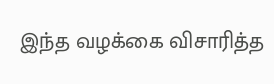இந்த வழக்கை விசாரித்த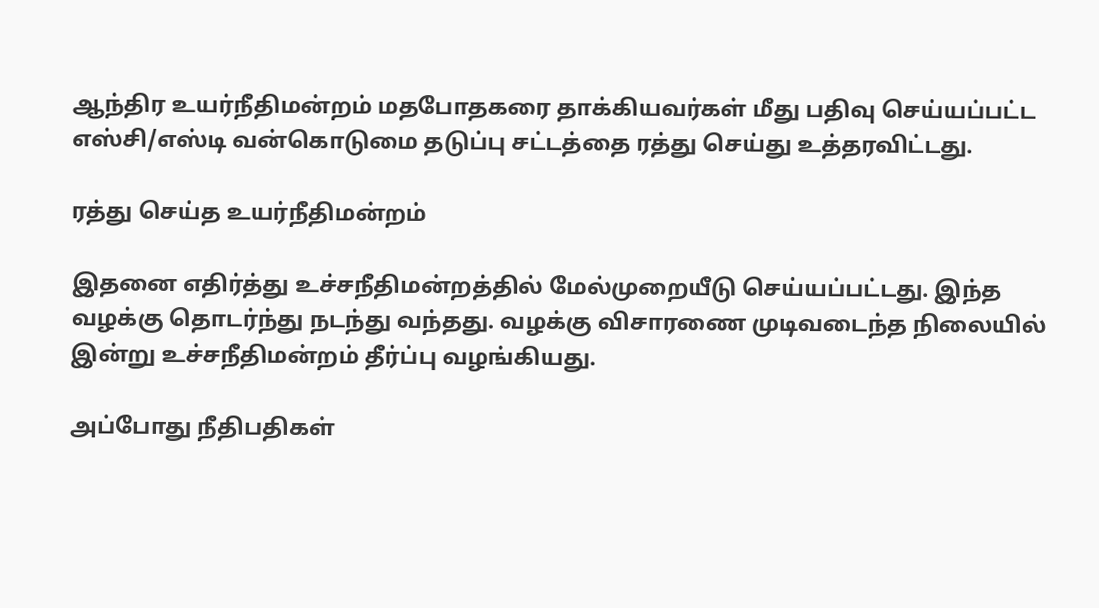ஆந்திர உயர்நீதிமன்றம் மதபோதகரை தாக்கியவர்கள் மீது பதிவு செய்யப்பட்ட எஸ்சி/எஸ்டி வன்கொடுமை தடுப்பு சட்டத்தை ரத்து செய்து உத்தரவிட்டது.

ரத்து செய்த உயர்நீதிமன்றம்

இதனை எதிர்த்து உச்சநீதிமன்றத்தில் மேல்முறையீடு செய்யப்பட்டது. இந்த வழக்கு தொடர்ந்து நடந்து வந்தது. வழக்கு விசாரணை முடிவடைந்த நிலையில் இன்று உச்சநீதிமன்றம் தீர்ப்பு வழங்கியது.

அப்போது நீதிபதிகள்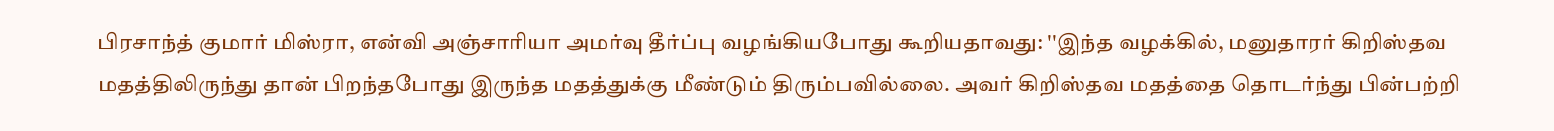பிரசாந்த் குமார் மிஸ்ரா, என்வி அஞ்சாரியா அமர்வு தீர்ப்பு வழங்கியபோது கூறியதாவது: ''இந்த வழக்கில், மனுதாரர் கிறிஸ்தவ மதத்திலிருந்து தான் பிறந்தபோது இருந்த மதத்துக்கு மீண்டும் திரும்பவில்லை. அவர் கிறிஸ்தவ மதத்தை தொடர்ந்து பின்பற்றி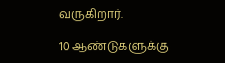வருகிறார்.

10 ஆண்டுகளுக்கு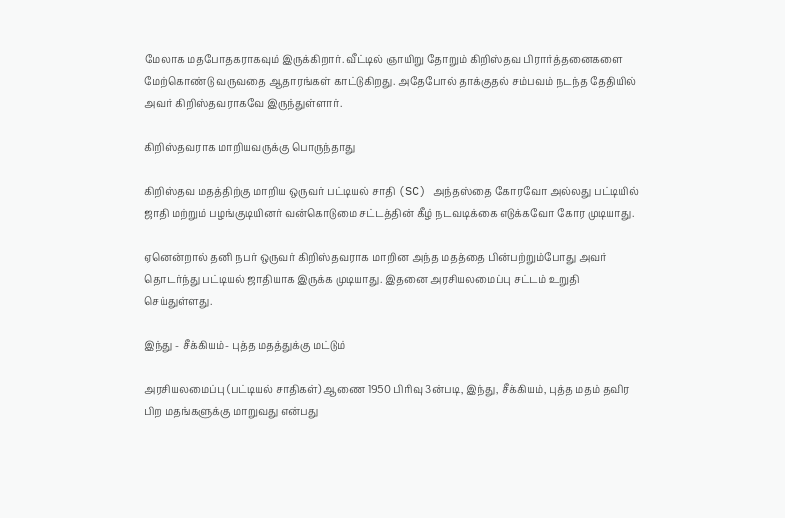மேலாக மதபோதகராகவும் இருக்கிறார். வீட்டில் ஞாயிறு தோறும் கிறிஸ்தவ பிரார்த்தனைகளை மேற்கொண்டு வருவதை ஆதாரங்கள் காட்டுகிறது. அதேபோல் தாக்குதல் சம்பவம் நடந்த தேதியில் அவர் கிறிஸ்தவராகவே இருந்துள்ளார்.

கிறிஸ்தவராக மாறியவருக்கு பொருந்தாது

கிறிஸ்தவ மதத்திற்கு மாறிய ஒருவர் பட்டியல் சாதி (SC) அந்தஸ்தை கோரவோ அல்லது பட்டியில் ஜாதி மற்றும் பழங்குடியினர் வன்கொடுமை சட்டத்தின் கீழ் நடவடிக்கை எடுக்கவோ கோர முடியாது.

ஏனென்றால் தனி நபர் ஒருவர் கிறிஸ்தவராக மாறின அந்த மதத்தை பின்பற்றும்போது அவர் தொடர்ந்து பட்டியல் ஜாதியாக இருக்க முடியாது. இதனை அரசியலமைப்பு சட்டம் உறுதி செய்துள்ளது.

இந்து - சீக்கியம்- புத்த மதத்துக்கு மட்டும்

அரசியலமைப்பு (பட்டியல் சாதிகள்) ஆணை 1950 பிரிவு 3ன்படி, இந்து, சீக்கியம், புத்த மதம் தவிர பிற மதங்களுக்கு மாறுவது என்பது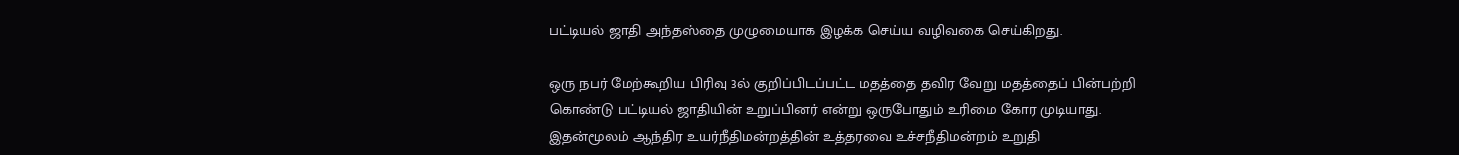பட்டியல் ஜாதி அந்தஸ்தை முழுமையாக இழக்க செய்ய வழிவகை செய்கிறது.

ஒரு நபர் மேற்கூறிய பிரிவு 3ல் குறிப்பிடப்பட்ட மதத்தை தவிர வேறு மதத்தைப் பின்பற்றி கொண்டு பட்டியல் ஜாதியின் உறுப்பினர் என்று ஒருபோதும் உரிமை கோர முடியாது. இதன்மூலம் ஆந்திர உயர்நீதிமன்றத்தின் உத்தரவை உச்சநீதிமன்றம் உறுதி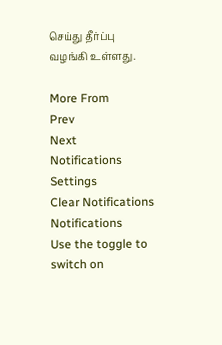செய்து தீர்ப்பு வழங்கி உள்ளது.

More From
Prev
Next
Notifications
Settings
Clear Notifications
Notifications
Use the toggle to switch on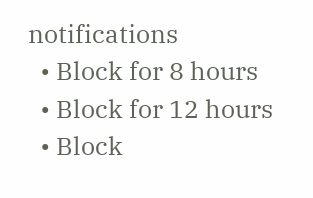notifications
  • Block for 8 hours
  • Block for 12 hours
  • Block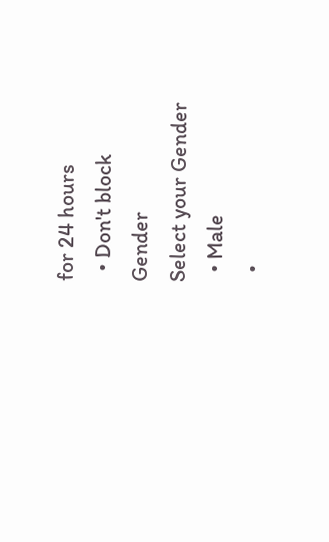for 24 hours
  • Don't block
Gender
Select your Gender
  • Male
  •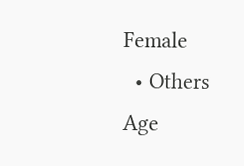Female
  • Others
Age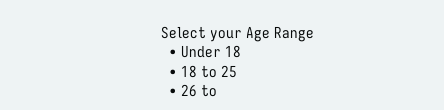Select your Age Range
  • Under 18
  • 18 to 25
  • 26 to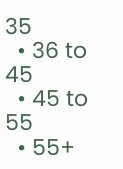35
  • 36 to 45
  • 45 to 55
  • 55+